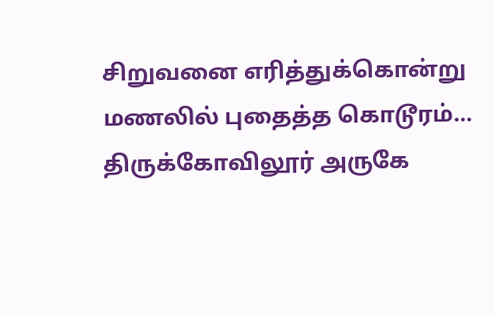சிறுவனை எரித்துக்கொன்று மணலில் புதைத்த கொடூரம்…
திருக்கோவிலூர் அருகே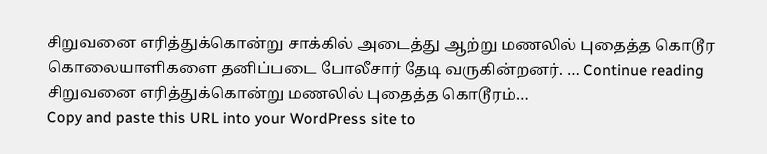சிறுவனை எரித்துக்கொன்று சாக்கில் அடைத்து ஆற்று மணலில் புதைத்த கொடூர கொலையாளிகளை தனிப்படை போலீசார் தேடி வருகின்றனர். … Continue reading சிறுவனை எரித்துக்கொன்று மணலில் புதைத்த கொடூரம்…
Copy and paste this URL into your WordPress site to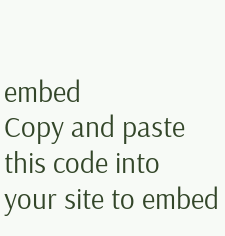embed
Copy and paste this code into your site to embed